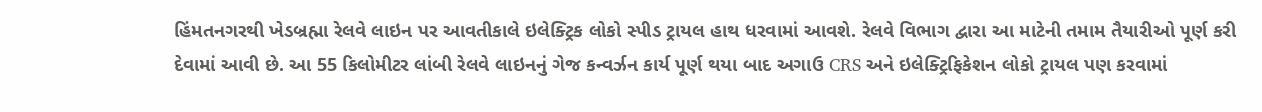હિંમતનગરથી ખેડબ્રહ્મા રેલવે લાઇન પર આવતીકાલે ઇલેક્ટ્રિક લોકો સ્પીડ ટ્રાયલ હાથ ધરવામાં આવશે. રેલવે વિભાગ દ્વારા આ માટેની તમામ તૈયારીઓ પૂર્ણ કરી દેવામાં આવી છે. આ 55 કિલોમીટર લાંબી રેલવે લાઇનનું ગેજ કન્વર્ઝન કાર્ય પૂર્ણ થયા બાદ અગાઉ CRS અને ઇલેક્ટ્રિફિકેશન લોકો ટ્રાયલ પણ કરવામાં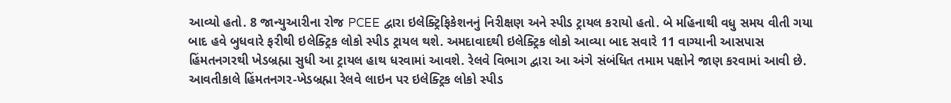આવ્યો હતો. 8 જાન્યુઆરીના રોજ PCEE દ્વારા ઇલેક્ટ્રિફિકેશનનું નિરીક્ષણ અને સ્પીડ ટ્રાયલ કરાયો હતો. બે મહિનાથી વધુ સમય વીતી ગયા બાદ હવે બુધવારે ફરીથી ઇલેક્ટ્રિક લોકો સ્પીડ ટ્રાયલ થશે. અમદાવાદથી ઇલેક્ટ્રિક લોકો આવ્યા બાદ સવારે 11 વાગ્યાની આસપાસ હિંમતનગરથી ખેડબ્રહ્મા સુધી આ ટ્રાયલ હાથ ધરવામાં આવશે. રેલવે વિભાગ દ્વારા આ અંગે સંબંધિત તમામ પક્ષોને જાણ કરવામાં આવી છે.
આવતીકાલે હિંમતનગર-ખેડબ્રહ્મા રેલવે લાઇન પર ઇલેક્ટ્રિક લોકો સ્પીડ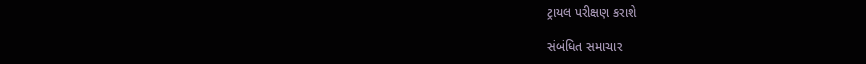ટ્રાયલ પરીક્ષણ કરાશે

સંબંધિત સમાચાર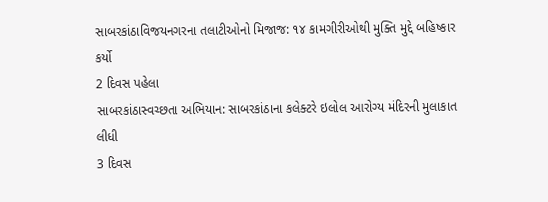સાબરકાંઠાવિજયનગરના તલાટીઓનો મિજાજ: ૧૪ કામગીરીઓથી મુક્તિ મુદ્દે બહિષ્કાર કર્યો
2 દિવસ પહેલા
સાબરકાંઠાસ્વચ્છતા અભિયાન: સાબરકાંઠાના કલેક્ટરે ઇલોલ આરોગ્ય મંદિરની મુલાકાત લીધી
3 દિવસ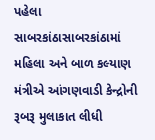પહેલા
સાબરકાંઠાસાબરકાંઠામાં મહિલા અને બાળ કલ્યાણ મંત્રીએ આંગણવાડી કેન્દ્રોની રૂબરૂ મુલાકાત લીધી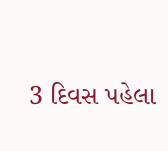3 દિવસ પહેલા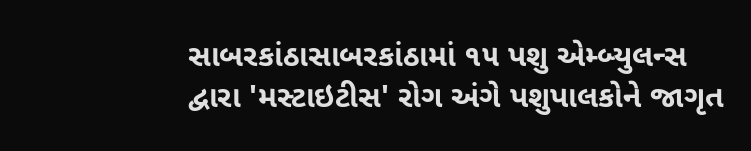સાબરકાંઠાસાબરકાંઠામાં ૧૫ પશુ એમ્બ્યુલન્સ દ્વારા 'મસ્ટાઇટીસ' રોગ અંગે પશુપાલકોને જાગૃત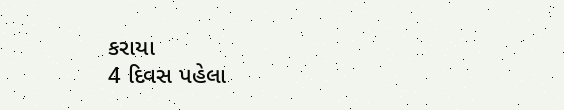કરાયા
4 દિવસ પહેલા